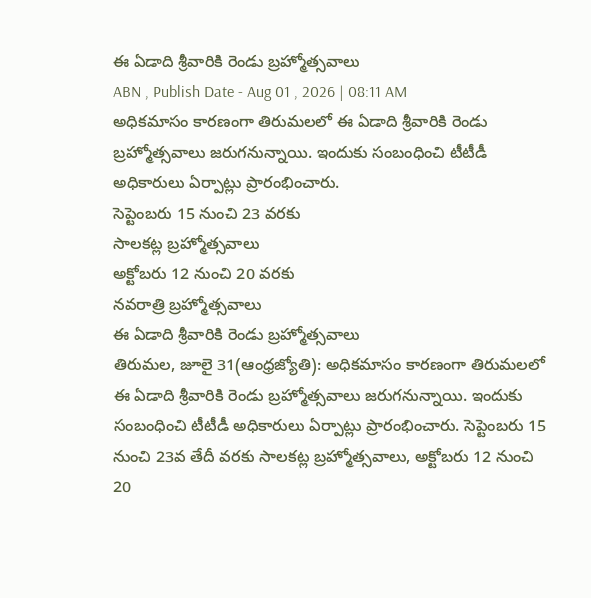ఈ ఏడాది శ్రీవారికి రెండు బ్రహ్మోత్సవాలు
ABN , Publish Date - Aug 01 , 2026 | 08:11 AM
అధికమాసం కారణంగా తిరుమలలో ఈ ఏడాది శ్రీవారికి రెండు బ్రహ్మోత్సవాలు జరుగనున్నాయి. ఇందుకు సంబంధించి టీటీడీ అధికారులు ఏర్పాట్లు ప్రారంభించారు.
సెప్టెంబరు 15 నుంచి 23 వరకు
సాలకట్ల బ్రహ్మోత్సవాలు
అక్టోబరు 12 నుంచి 20 వరకు
నవరాత్రి బ్రహ్మోత్సవాలు
ఈ ఏడాది శ్రీవారికి రెండు బ్రహ్మోత్సవాలు
తిరుమల, జూలై 31(ఆంధ్రజ్యోతి): అధికమాసం కారణంగా తిరుమలలో ఈ ఏడాది శ్రీవారికి రెండు బ్రహ్మోత్సవాలు జరుగనున్నాయి. ఇందుకు సంబంధించి టీటీడీ అధికారులు ఏర్పాట్లు ప్రారంభించారు. సెప్టెంబరు 15 నుంచి 23వ తేదీ వరకు సాలకట్ల బ్రహ్మోత్సవాలు, అక్టోబరు 12 నుంచి 20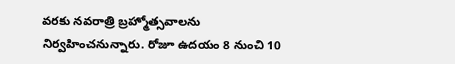వరకు నవరాత్రి బ్రహ్మోత్సవాలను నిర్వహించనున్నారు. రోజూ ఉదయం 8 నుంచి 10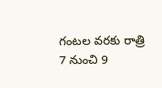గంటల వరకు రాత్రి 7 నుంచి 9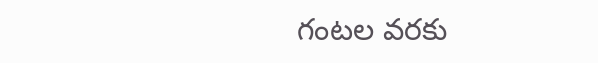గంటల వరకు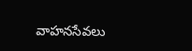వాహనసేవలు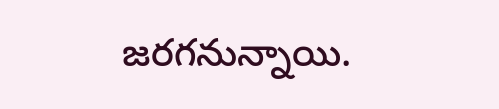జరగనున్నాయి.